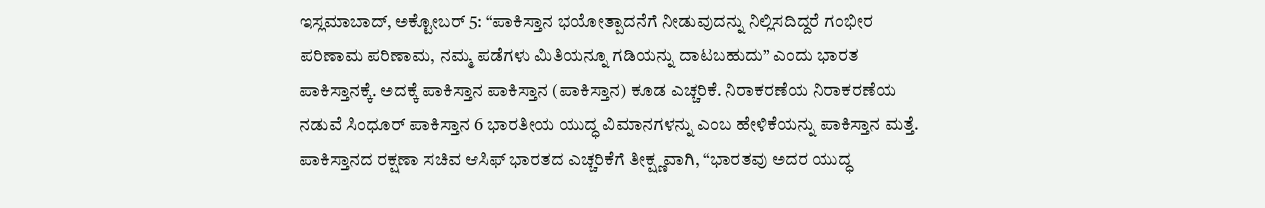ಇಸ್ಲಮಾಬಾದ್, ಅಕ್ಟೋಬರ್ 5: “ಪಾಕಿಸ್ತಾನ ಭಯೋತ್ಪಾದನೆಗೆ ನೀಡುವುದನ್ನು ನಿಲ್ಲಿಸದಿದ್ದರೆ ಗಂಭೀರ ಪರಿಣಾಮ ಪರಿಣಾಮ, ನಮ್ಮ ಪಡೆಗಳು ಮಿತಿಯನ್ನೂ ಗಡಿಯನ್ನು ದಾಟಬಹುದು” ಎಂದು ಭಾರತ ಪಾಕಿಸ್ತಾನಕ್ಕೆ. ಅದಕ್ಕೆ ಪಾಕಿಸ್ತಾನ ಪಾಕಿಸ್ತಾನ (ಪಾಕಿಸ್ತಾನ) ಕೂಡ ಎಚ್ಚರಿಕೆ. ನಿರಾಕರಣೆಯ ನಿರಾಕರಣೆಯ ನಡುವೆ ಸಿಂಧೂರ್ ಪಾಕಿಸ್ತಾನ 6 ಭಾರತೀಯ ಯುದ್ಧ ವಿಮಾನಗಳನ್ನು ಎಂಬ ಹೇಳಿಕೆಯನ್ನು ಪಾಕಿಸ್ತಾನ ಮತ್ತೆ.
ಪಾಕಿಸ್ತಾನದ ರಕ್ಷಣಾ ಸಚಿವ ಆಸಿಫ್ ಭಾರತದ ಎಚ್ಚರಿಕೆಗೆ ತೀಕ್ಷ್ಣವಾಗಿ, “ಭಾರತವು ಅದರ ಯುದ್ಧ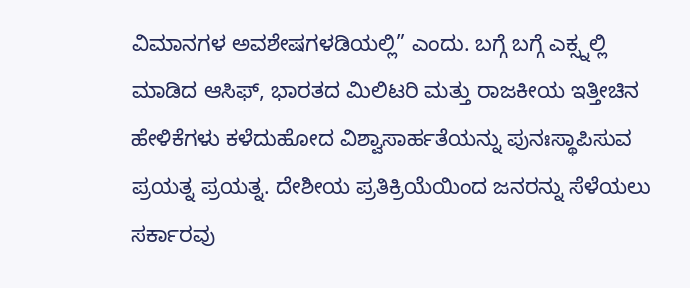ವಿಮಾನಗಳ ಅವಶೇಷಗಳಡಿಯಲ್ಲಿ” ಎಂದು. ಬಗ್ಗೆ ಬಗ್ಗೆ ಎಕ್ಸ್ನಲ್ಲಿ ಮಾಡಿದ ಆಸಿಫ್, ಭಾರತದ ಮಿಲಿಟರಿ ಮತ್ತು ರಾಜಕೀಯ ಇತ್ತೀಚಿನ ಹೇಳಿಕೆಗಳು ಕಳೆದುಹೋದ ವಿಶ್ವಾಸಾರ್ಹತೆಯನ್ನು ಪುನಃಸ್ಥಾಪಿಸುವ ಪ್ರಯತ್ನ ಪ್ರಯತ್ನ. ದೇಶೀಯ ಪ್ರತಿಕ್ರಿಯೆಯಿಂದ ಜನರನ್ನು ಸೆಳೆಯಲು ಸರ್ಕಾರವು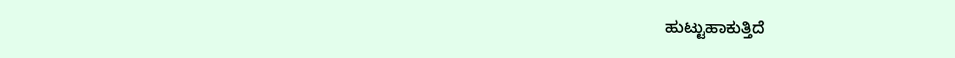ಹುಟ್ಟುಹಾಕುತ್ತಿದೆ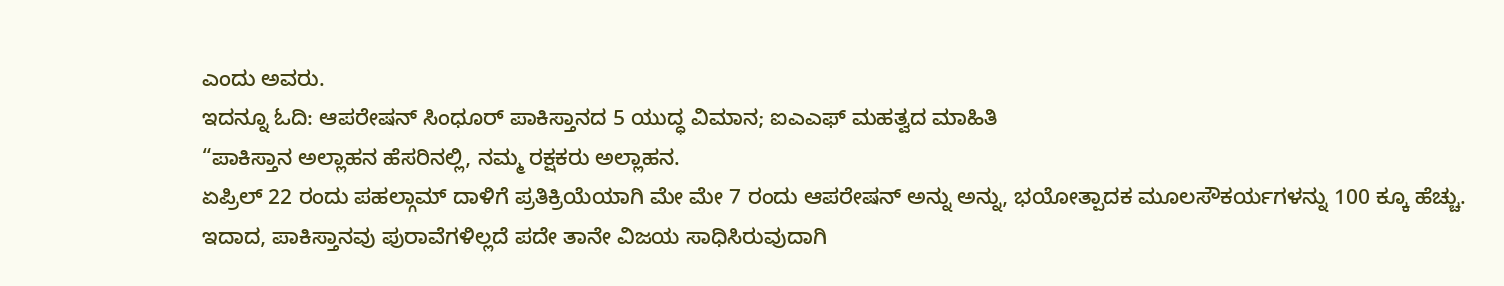ಎಂದು ಅವರು.
ಇದನ್ನೂ ಓದಿ: ಆಪರೇಷನ್ ಸಿಂಧೂರ್ ಪಾಕಿಸ್ತಾನದ 5 ಯುದ್ಧ ವಿಮಾನ; ಐಎಎಫ್ ಮಹತ್ವದ ಮಾಹಿತಿ
“ಪಾಕಿಸ್ತಾನ ಅಲ್ಲಾಹನ ಹೆಸರಿನಲ್ಲಿ, ನಮ್ಮ ರಕ್ಷಕರು ಅಲ್ಲಾಹನ.
ಏಪ್ರಿಲ್ 22 ರಂದು ಪಹಲ್ಗಾಮ್ ದಾಳಿಗೆ ಪ್ರತಿಕ್ರಿಯೆಯಾಗಿ ಮೇ ಮೇ 7 ರಂದು ಆಪರೇಷನ್ ಅನ್ನು ಅನ್ನು, ಭಯೋತ್ಪಾದಕ ಮೂಲಸೌಕರ್ಯಗಳನ್ನು 100 ಕ್ಕೂ ಹೆಚ್ಚು. ಇದಾದ, ಪಾಕಿಸ್ತಾನವು ಪುರಾವೆಗಳಿಲ್ಲದೆ ಪದೇ ತಾನೇ ವಿಜಯ ಸಾಧಿಸಿರುವುದಾಗಿ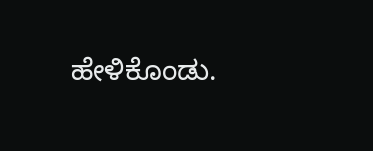ಹೇಳಿಕೊಂಡು.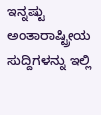ಇನ್ನಷ್ಟು ಅಂತಾರಾಷ್ಟ್ರೀಯ ಸುದ್ದಿಗಳನ್ನು ಇಲ್ಲಿ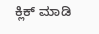ಕ್ಲಿಕ್ ಮಾಡಿ